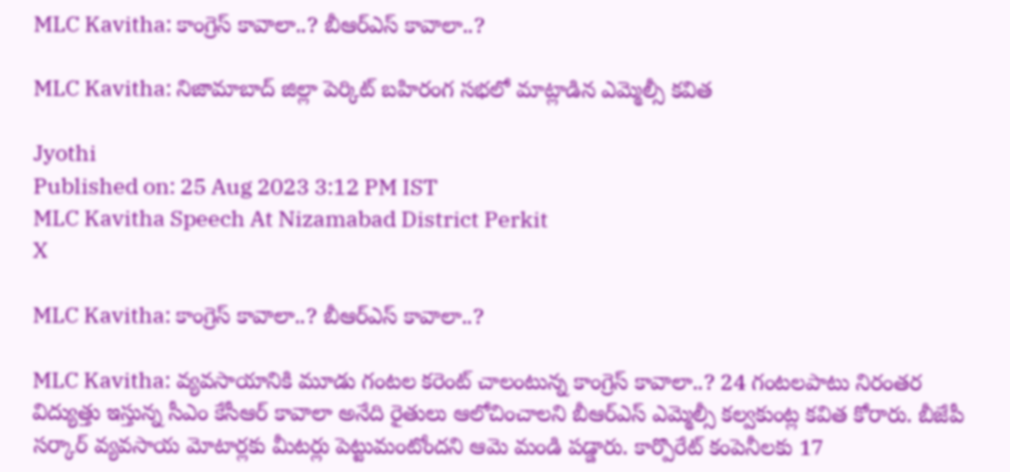MLC Kavitha: కాంగ్రెస్ కావాలా..? బీఆర్ఎస్ కావాలా..?

MLC Kavitha: నిజామాబాద్ జిల్లా పెర్కిట్ బహిరంగ సభలో మాట్లాడిన ఎమ్మెల్సీ కవిత

Jyothi
Published on: 25 Aug 2023 3:12 PM IST
MLC Kavitha Speech At Nizamabad District Perkit
X

MLC Kavitha: కాంగ్రెస్ కావాలా..? బీఆర్ఎస్ కావాలా..?

MLC Kavitha: వ్యవసాయానికి మూడు గంటల కరెంట్ చాలంటున్న కాంగ్రెస్ కావాలా..? 24 గంటలపాటు నిరంతర విద్యుత్తు ఇస్తున్న సీఎం కేసీఆర్ కావాలా అనేది రైతులు ఆలోచించాలని బీఆర్ఎస్ ఎమ్మెల్సీ కల్వకుంట్ల కవిత కోరారు. బీజేపీ సర్కార్ వ్యవసాయ మోటార్లకు మీటర్లు పెట్టుమంటోందని ఆమె మండి పడ్డారు. కార్పొరేట్ కంపెనీలకు 17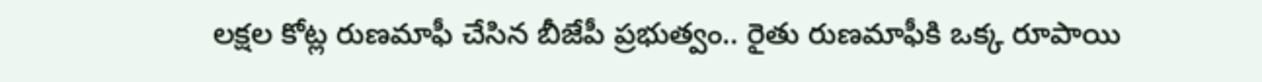లక్షల కోట్ల రుణమాఫీ చేసిన బీజేపీ ప్రభుత్వం.. రైతు రుణమాఫీకి ఒక్క రూపాయి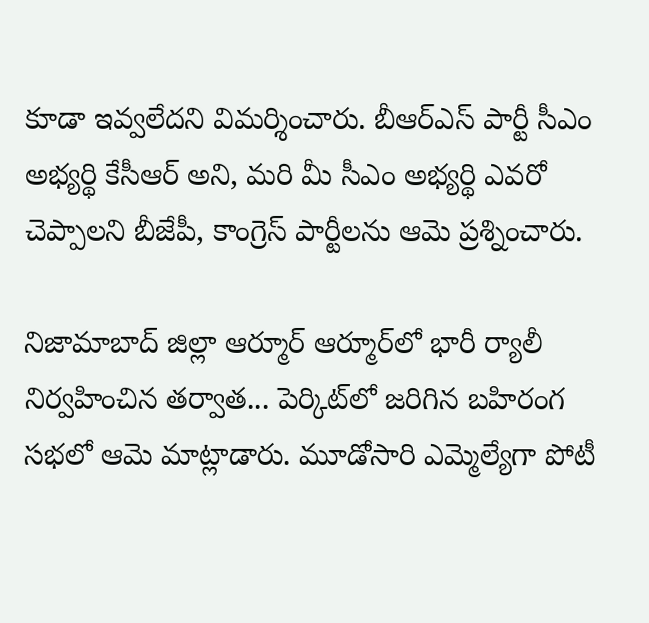కూడా ఇవ్వలేదని విమర్శించారు. బీఆర్ఎస్ పార్టీ సీఎం అభ్యర్థి కేసీఆర్ అని, మరి మీ సీఎం అభ్యర్థి ఎవరో చెప్పాలని బీజేపీ, కాంగ్రెస్ పార్టీలను ఆమె ప్రశ్నించారు.

నిజామాబాద్ జిల్లా ఆర్మూర్‌ ఆర్మూర్‌లో భారీ ర్యాలీ నిర్వహించిన తర్వాత... పెర్కిట్‌లో జరిగిన బహిరంగ సభలో ఆమె మాట్లాడారు. మూడోసారి ఎమ్మెల్యేగా పోటీ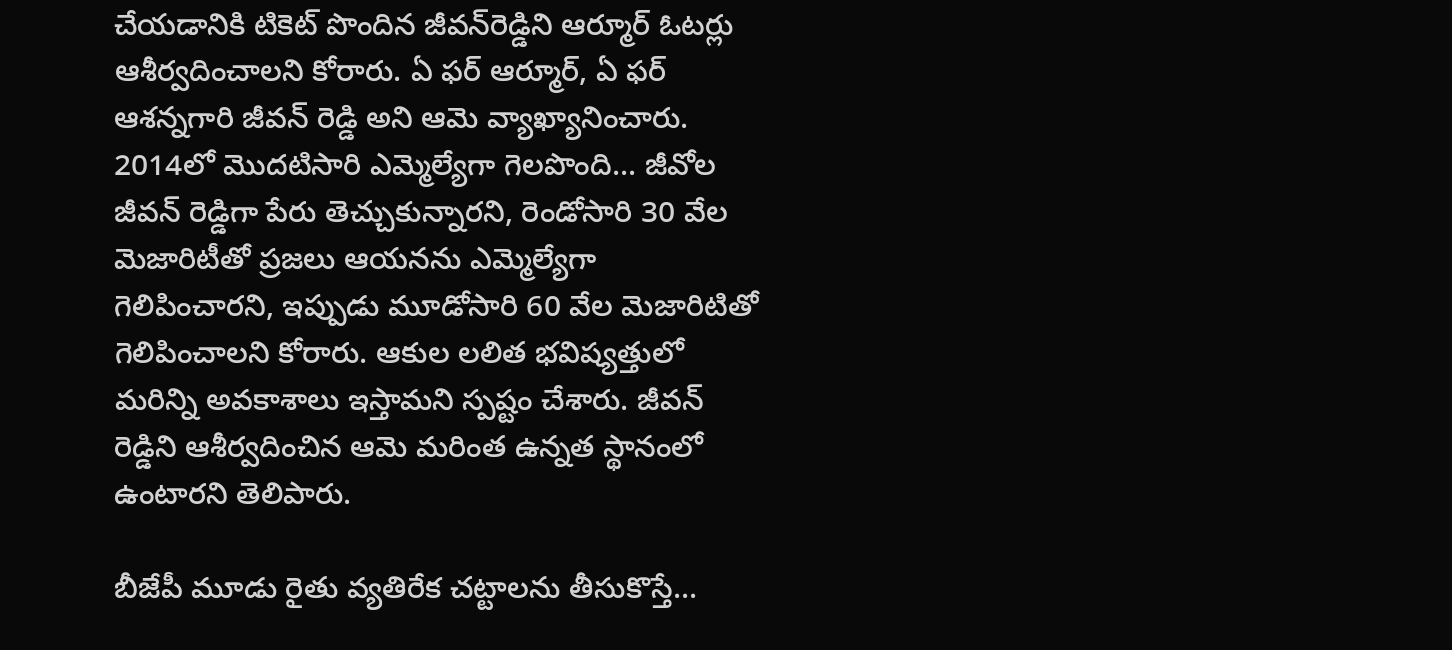చేయడానికి టికెట్ పొందిన జీవన్‌రెడ్డిని ఆర్మూర్ ఓటర్లు ఆశీర్వదించాలని కోరారు. ఏ ఫర్ ఆర్మూర్, ఏ ఫర్ ఆశన్నగారి జీవన్ రెడ్డి అని ఆమె వ్యాఖ్యానించారు. 2014లో మొదటిసారి ఎమ్మెల్యేగా గెలపొంది... జీవోల జీవన్ రెడ్డిగా పేరు తెచ్చుకున్నారని, రెండోసారి 30 వేల మెజారిటీతో ప్రజలు ఆయనను ఎమ్మెల్యేగా గెలిపించారని, ఇప్పుడు మూడోసారి 60 వేల మెజారిటితో గెలిపించాలని కోరారు. ఆకుల లలిత భవిష్యత్తులో మరిన్ని అవకాశాలు ఇస్తామని స్పష్టం చేశారు. జీవన్ రెడ్డిని ఆశీర్వదించిన ఆమె మరింత ఉన్నత స్థానంలో ఉంటారని తెలిపారు.

బీజేపీ మూడు రైతు వ్యతిరేక చట్టాలను తీసుకొస్తే...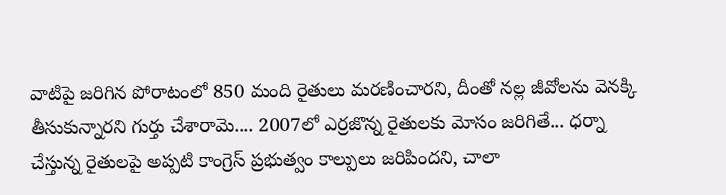వాటిపై జరిగిన పోరాటంలో 850 మంది రైతులు మరణించారని, దీంతో నల్ల జీవోలను వెనక్కి తీసుకున్నారని గుర్తు చేశారామె.... 2007లో ఎర్రజొన్న రైతులకు మోసం జరిగితే... ధర్నా చేస్తున్న రైతులపై అప్పటి కాంగ్రెస్ ప్రభుత్వం కాల్పులు జరిపిందని, చాలా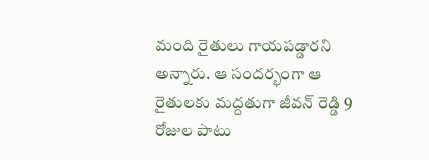మంది రైతులు గాయపడ్డారని అన్నారు. ఆ సందర్భంగా ఆ రైతులకు మద్దతుగా జీవన్ రెడ్డి 9 రోజుల పాటు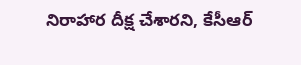నిరాహార దీక్ష చేశారని, కేసీఆర్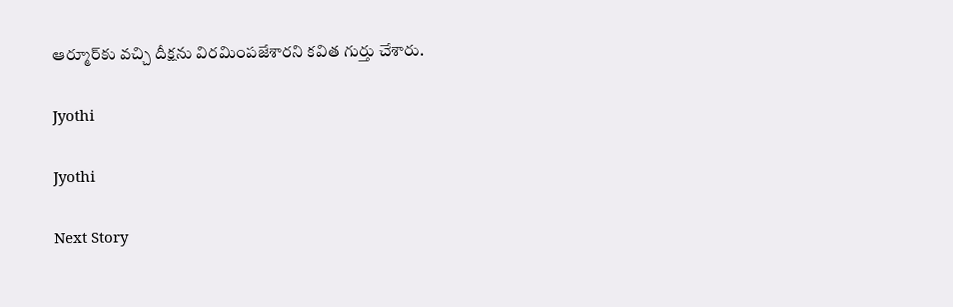ఆర్మూర్‌కు వచ్చి దీక్షను విరమింపజేశారని కవిత గుర్తు చేశారు.

Jyothi

Jyothi

Next Story